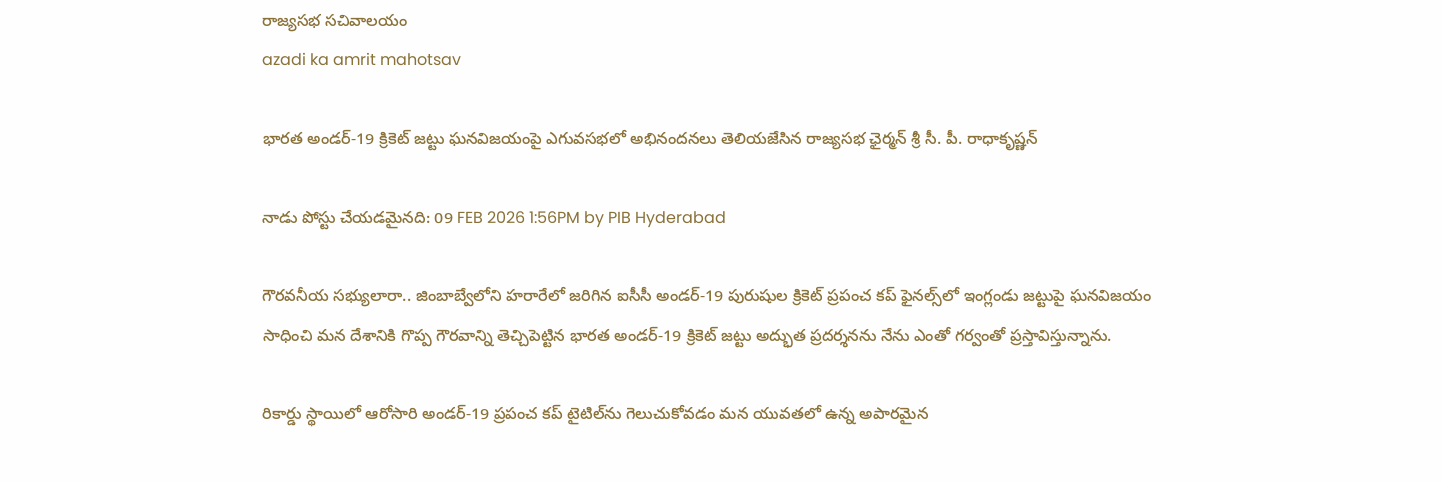రాజ్యసభ సచివాలయం
azadi ka amrit mahotsav

భారత అండర్-19 క్రికెట్ జట్టు ఘనవిజయంపై ఎగువసభలో అభినందనలు తెలియజేసిన రాజ్యసభ ఛైర్మన్ శ్రీ సీ. పీ. రాధాకృష్ణన్

నాడు పోస్టు చేయడమైనది: 09 FEB 2026 1:56PM by PIB Hyderabad

గౌరవనీయ సభ్యులారా.. జింబాబ్వేలోని హరారేలో జరిగిన ఐసీసీ అండర్-19 పురుషుల క్రికెట్ ప్రపంచ కప్‌ ఫైనల్స్‌లో ఇంగ్లండు జట్టుపై ఘనవిజయం సాధించి మన దేశానికి గొప్ప గౌరవాన్ని తెచ్చిపెట్టిన భారత అండర్-19 క్రికెట్ జట్టు అద్భుత ప్రదర్శనను నేను ఎంతో గర్వంతో ప్రస్తావిస్తున్నాను.

రికార్డు స్థాయిలో ఆరోసారి అండర్-19 ప్రపంచ కప్ టైటిల్‌ను గెలుచుకోవడం మన యువతలో ఉన్న అపారమైన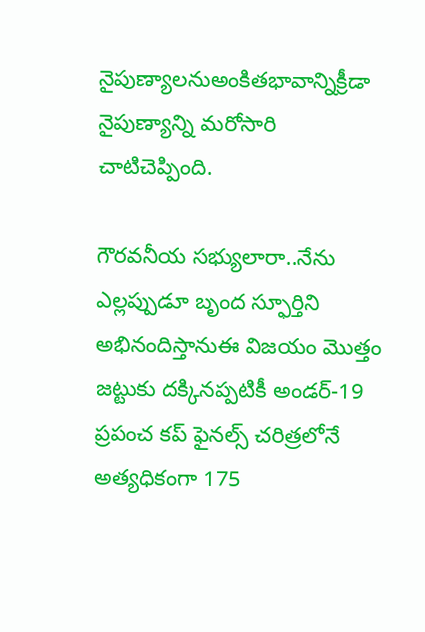నైపుణ్యాలనుఅంకితభావాన్నిక్రీడా నైపుణ్యాన్ని మరోసారి చాటిచెప్పింది.

గౌరవనీయ సభ్యులారా..నేను ఎల్లప్పుడూ బృంద స్ఫూర్తిని అభినందిస్తానుఈ విజయం మొత్తం జట్టుకు దక్కినప్పటికీ అండర్-19 ప్రపంచ కప్ ఫైనల్స్ చరిత్రలోనే అత్యధికంగా 175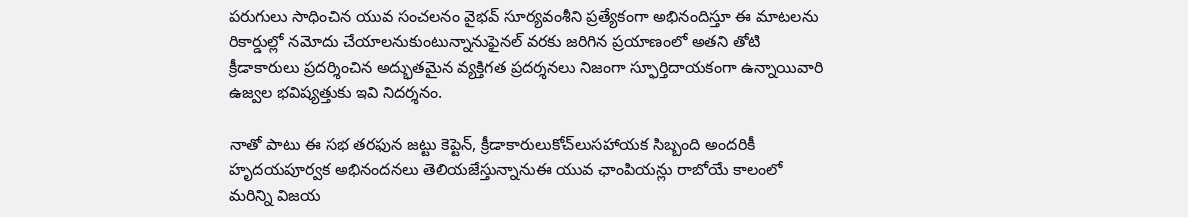పరుగులు సాధించిన యువ సంచలనం వైభవ్ సూర్యవంశీని ప్రత్యేకంగా అభినందిస్తూ ఈ మాటలను రికార్డుల్లో నమోదు చేయాలనుకుంటున్నానుఫైనల్ వరకు జరిగిన ప్రయాణంలో అతని తోటి క్రీడాకారులు ప్రదర్శించిన అద్భుతమైన వ్యక్తిగత ప్రదర్శనలు నిజంగా స్ఫూర్తిదాయకంగా ఉన్నాయివారి ఉజ్వల భవిష్యత్తుకు ఇవి నిదర్శనం.

నాతో పాటు ఈ సభ తరఫున జట్టు కెప్టెన్, క్రీడాకారులుకోచ్‌లుసహాయక సిబ్బంది అందరికీ హృదయపూర్వక అభినందనలు తెలియజేస్తున్నానుఈ యువ ఛాంపియన్లు రాబోయే కాలంలో మరిన్ని విజయ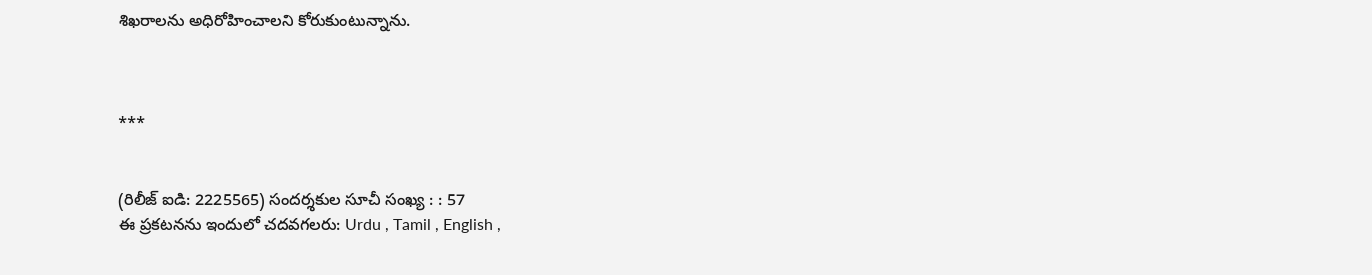శిఖరాలను అధిరోహించాలని కోరుకుంటున్నాను.



***


(రిలీజ్ ఐడి: 2225565) సందర్శకుల సూచీ సంఖ్య : : 57
ఈ ప్రకటనను ఇందులో చదవగలరు: Urdu , Tamil , English ,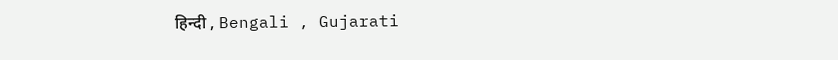हिन्दी , Bengali , Gujarati